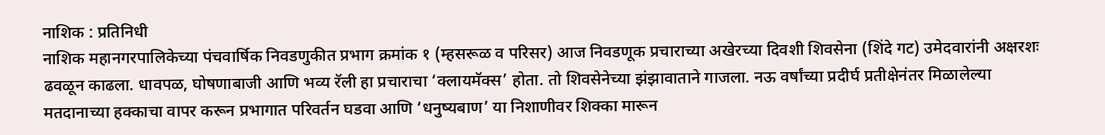नाशिक : प्रतिनिधी
नाशिक महानगरपालिकेच्या पंचवार्षिक निवडणुकीत प्रभाग क्रमांक १ (म्हसरूळ व परिसर) आज निवडणूक प्रचाराच्या अखेरच्या दिवशी शिवसेना (शिंदे गट) उमेदवारांनी अक्षरशः ढवळून काढला. धावपळ, घोषणाबाजी आणि भव्य रॅली हा प्रचाराचा ‘क्लायमॅक्स’ होता. तो शिवसेनेच्या झंझावाताने गाजला. नऊ वर्षांच्या प्रदीर्घ प्रतीक्षेनंतर मिळालेल्या मतदानाच्या हक्काचा वापर करून प्रभागात परिवर्तन घडवा आणि ‘धनुष्यबाण’ या निशाणीवर शिक्का मारून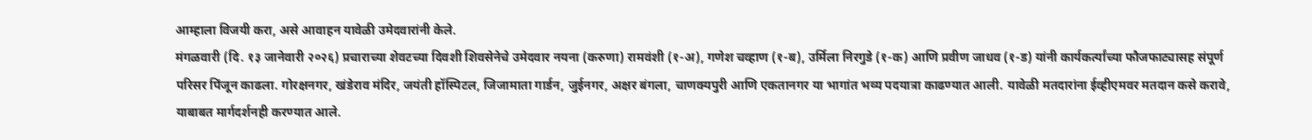आम्हाला विजयी करा, असे आवाहन यावेळी उमेदवारांनी केले.
मंगळवारी (दि. १३ जानेवारी २०२६) प्रचाराच्या शेवटच्या दिवशी शिवसेनेचे उमेदवार नयना (करुणा) रामवंशी (१-अ), गणेश चव्हाण (१-ब), उर्मिला निरगुडे (१-क) आणि प्रवीण जाधव (१-ड) यांनी कार्यकर्त्यांच्या फौजफाट्यासह संपूर्ण परिसर पिंजून काढला. गोरक्षनगर, खंडेराव मंदिर, जयंती हॉस्पिटल, जिजामाता गार्डन, जुईनगर, अक्षर बंगला, चाणक्यपुरी आणि एकतानगर या भागांत भव्य पदयात्रा काढण्यात आली. यावेळी मतदारांना ईव्हीएमवर मतदान कसे करावे, याबाबत मार्गदर्शनही करण्यात आले.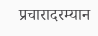प्रचारादरम्यान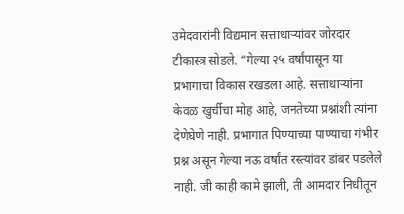उमेदवारांनी विद्यमान सत्ताधाऱ्यांवर जोरदार टीकास्त्र सोडले. “गेल्या २५ वर्षांपासून या प्रभागाचा विकास रखडला आहे. सत्ताधाऱ्यांना केवळ खुर्चीचा मोह आहे, जनतेच्या प्रश्नांशी त्यांना देणेघेणे नाही. प्रभागात पिण्याच्या पाण्याचा गंभीर प्रश्न असून गेल्या नऊ वर्षांत रस्त्यांवर डांबर पडलेले नाही. जी काही कामे झाली, ती आमदार निधीतून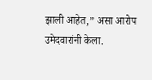झाली आहेत,” असा आरोप उमेदवारांनी केला.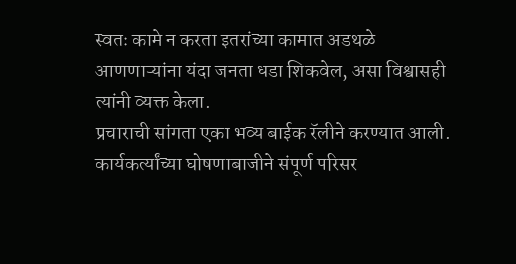स्वतः कामे न करता इतरांच्या कामात अडथळे आणणाऱ्यांना यंदा जनता धडा शिकवेल, असा विश्वासही त्यांनी व्यक्त केला.
प्रचाराची सांगता एका भव्य बाईक रॅलीने करण्यात आली. कार्यकर्त्यांच्या घोषणाबाजीने संपूर्ण परिसर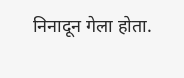निनादून गेला होता.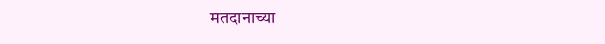मतदानाच्या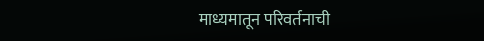माध्यमातून परिवर्तनाची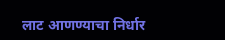लाट आणण्याचा निर्धार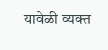यावेळी व्यक्त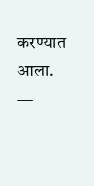करण्यात आला.
—